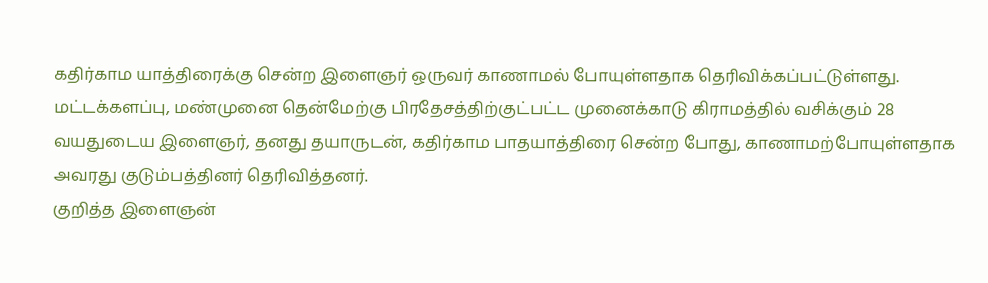கதிர்காம யாத்திரைக்கு சென்ற இளைஞர் ஒருவர் காணாமல் போயுள்ளதாக தெரிவிக்கப்பட்டுள்ளது.
மட்டக்களப்பு, மண்முனை தென்மேற்கு பிரதேசத்திற்குட்பட்ட முனைக்காடு கிராமத்தில் வசிக்கும் 28 வயதுடைய இளைஞர், தனது தயாருடன், கதிர்காம பாதயாத்திரை சென்ற போது, காணாமற்போயுள்ளதாக அவரது குடும்பத்தினர் தெரிவித்தனர்.
குறித்த இளைஞன்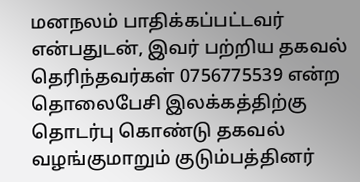மனநலம் பாதிக்கப்பட்டவர் என்பதுடன், இவர் பற்றிய தகவல் தெரிந்தவர்கள் 0756775539 என்ற தொலைபேசி இலக்கத்திற்கு தொடர்பு கொண்டு தகவல் வழங்குமாறும் குடும்பத்தினர்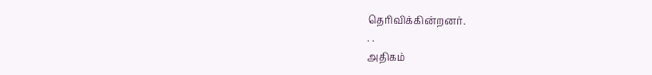தெரிவிக்கின்றனர்.
. .
அதிகம்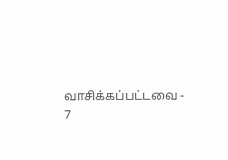வாசிக்கப்பட்டவை - 7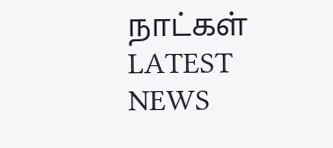நாட்கள்
LATEST NEWS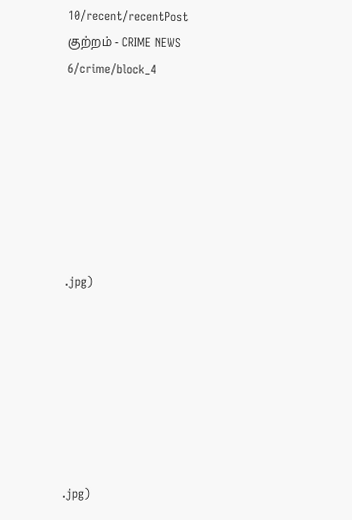10/recent/recentPost
குற்றம் - CRIME NEWS
6/crime/block_4







.jpg)







.jpg)